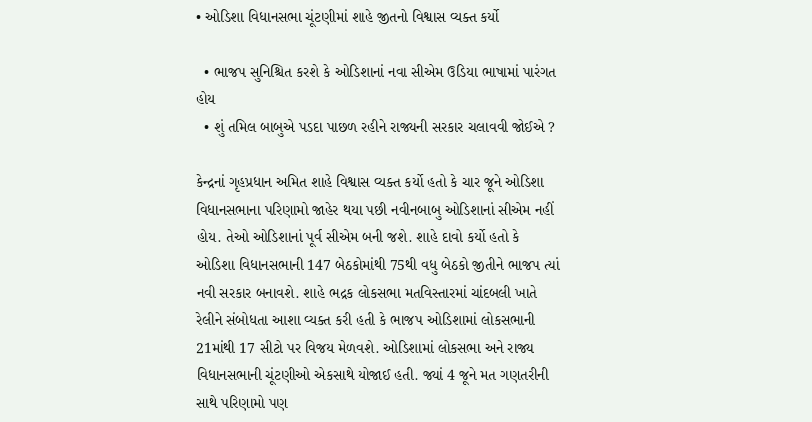• ઓડિશા વિધાનસભા ચૂંટણીમાં શાહે જીતનો વિશ્વાસ વ્યક્ત કર્યો

  • ભાજપ સુનિશ્ચિત કરશે કે ઓડિશાનાં નવા સીએમ ઉડિયા ભાષામાં પારંગત હોય
  • શું તમિલ બાબુએ પડદા પાછળ રહીને રાજ્યની સરકાર ચલાવવી જોઈએ ?

કેન્દ્રનાં ગૃહપ્રધાન અમિત શાહે વિશ્વાસ વ્યક્ત કર્યો હતો કે ચાર જૂને ઓડિશા વિધાનસભાના પરિણામો જાહેર થયા પછી નવીનબાબુ ઓડિશાનાં સીએમ નહીં હોય. તેઓ ઓડિશાનાં પૂર્વ સીએમ બની જશે. શાહે દાવો કર્યો હતો કે ઓડિશા વિધાનસભાની 147 બેઠકોમાંથી 75થી વધુ બેઠકો જીતીને ભાજપ ત્યાં નવી સરકાર બનાવશે. શાહે ભદ્રક લોકસભા મતવિસ્તારમાં ચાંદબલી ખાતે રેલીને સંબોધતા આશા વ્યક્ત કરી હતી કે ભાજપ ઓડિશામાં લોકસભાની 21માંથી 17 સીટો પર વિજય મેળવશે. ઓડિશામાં લોકસભા અને રાજ્ય વિધાનસભાની ચૂંટણીઓ એકસાથે યોજાઈ હતી. જ્યાં 4 જૂને મત ગણતરીની સાથે પરિણામો પણ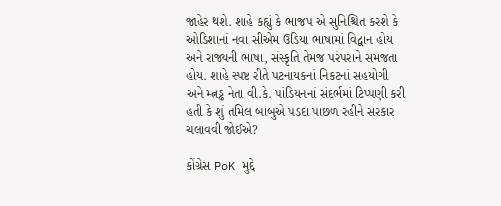જાહેર થશે. શાહે કહ્યું કે ભાજપ એ સુનિશ્ચિત કરશે કે ઓડિશાનાં નવા સીએમ ઉડિયા ભાષામાં વિદ્વાન હોય અને રાજ્યની ભાષા, સંસ્કૃતિ તેમજ પરંપરાને સમજતા હોય. શાહે સ્પષ્ટ રીતે પટનાયકનાં નિકટનાં સહયોગી અને મ્ત્નડ્ઢ નેતા વી.કે. પાંડિયનનાં સંદર્ભમાં ટિપ્પણી કરી હતી કે શું તમિલ બાબુએ પડદા પાછળ રહીને સરકાર ચલાવવી જોઈએ?

કોંગ્રેસ PoK મુદ્દે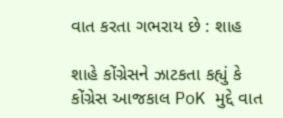વાત કરતા ગભરાય છે : શાહ

શાહે કોંગ્રેસને ઝાટકતા કહ્યું કે કોંગ્રેસ આજકાલ PoK મુદ્દે વાત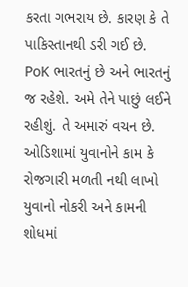કરતા ગભરાય છે. કારણ કે તે પાકિસ્તાનથી ડરી ગઈ છે. PoK ભારતનું છે અને ભારતનું જ રહેશે. અમે તેને પાછું લઈને રહીશું. તે અમારું વચન છે. ઓડિશામાં યુવાનોને કામ કે રોજગારી મળતી નથી લાખો યુવાનો નોકરી અને કામની શોધમાં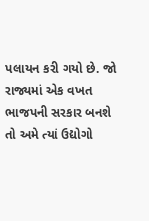પલાયન કરી ગયો છે. જો રાજ્યમાં એક વખત ભાજપની સરકાર બનશે તો અમે ત્યાં ઉદ્યોગો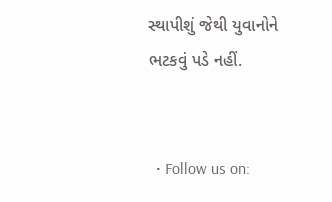સ્થાપીશું જેથી યુવાનોને ભટકવું પડે નહીં.


  • Follow us on: